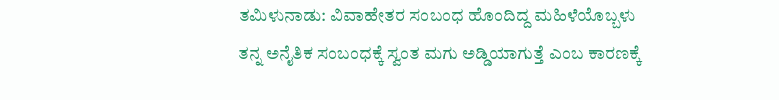ತಮಿಳುನಾಡು: ವಿವಾಹೇತರ ಸಂಬಂಧ ಹೊಂದಿದ್ದ ಮಹಿಳೆಯೊಬ್ಬಳು ತನ್ನ ಅನೈತಿಕ ಸಂಬಂಧಕ್ಕೆ ಸ್ವಂತ ಮಗು ಅಡ್ಡಿಯಾಗುತ್ತೆ ಎಂಬ ಕಾರಣಕ್ಕೆ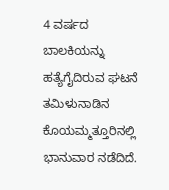4 ವರ್ಷದ ಬಾಲಕಿಯನ್ನು ಹತ್ಯೆಗೈದಿರುವ ಘಟನೆ ತಮಿಳುನಾಡಿನ ಕೊಯಮ್ಮತ್ತೂರಿನಲ್ಲಿ ಭಾನುವಾರ ನಡೆದಿದೆ.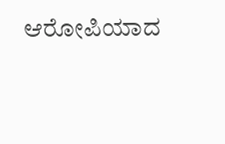ಆರೋಪಿಯಾದ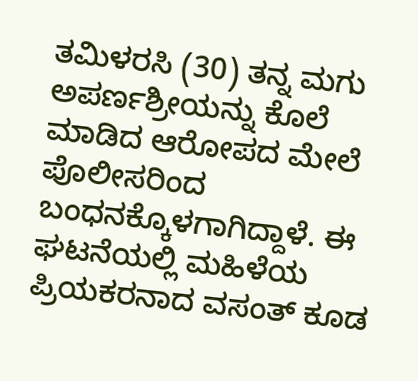ತಮಿಳರಸಿ (30) ತನ್ನ ಮಗು ಅಪರ್ಣಶ್ರೀಯನ್ನು ಕೊಲೆ ಮಾಡಿದ ಆರೋಪದ ಮೇಲೆ ಪೊಲೀಸರಿಂದ ಬಂಧನಕ್ಕೊಳಗಾಗಿದ್ದಾಳೆ. ಈ ಘಟನೆಯಲ್ಲಿ ಮಹಿಳೆಯ ಪ್ರಿಯಕರನಾದ ವಸಂತ್ ಕೂಡ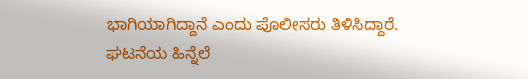ಭಾಗಿಯಾಗಿದ್ದಾನೆ ಎಂದು ಪೊಲೀಸರು ತಿಳಿಸಿದ್ದಾರೆ.
ಘಟನೆಯ ಹಿನ್ನೆಲೆ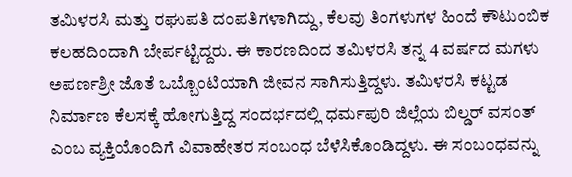ತಮಿಳರಸಿ ಮತ್ತು ರಘುಪತಿ ದಂಪತಿಗಳಾಗಿದ್ದು, ಕೆಲವು ತಿಂಗಳುಗಳ ಹಿಂದೆ ಕೌಟುಂಬಿಕ ಕಲಹದಿಂದಾಗಿ ಬೇರ್ಪಟ್ಟಿದ್ದರು. ಈ ಕಾರಣದಿಂದ ತಮಿಳರಸಿ ತನ್ನ 4 ವರ್ಷದ ಮಗಳು ಅಪರ್ಣಶ್ರೀ ಜೊತೆ ಒಬ್ಬೊಂಟಿಯಾಗಿ ಜೀವನ ಸಾಗಿಸುತ್ತಿದ್ದಳು. ತಮಿಳರಸಿ ಕಟ್ಟಡ ನಿರ್ಮಾಣ ಕೆಲಸಕ್ಕೆ ಹೋಗುತ್ತಿದ್ದ ಸಂದರ್ಭದಲ್ಲಿ ಧರ್ಮಪುರಿ ಜಿಲ್ಲೆಯ ಬಿಲ್ಡರ್ ವಸಂತ್ ಎಂಬ ವ್ಯಕ್ತಿಯೊಂದಿಗೆ ವಿವಾಹೇತರ ಸಂಬಂಧ ಬೆಳೆಸಿಕೊಂಡಿದ್ದಳು. ಈ ಸಂಬಂಧವನ್ನು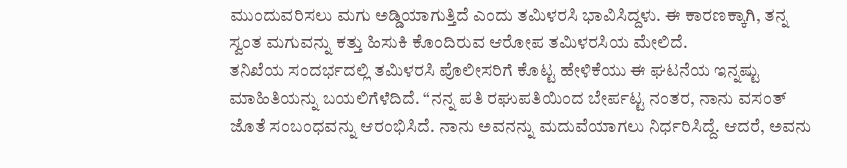ಮುಂದುವರಿಸಲು ಮಗು ಅಡ್ಡಿಯಾಗುತ್ತಿದೆ ಎಂದು ತಮಿಳರಸಿ ಭಾವಿಸಿದ್ದಳು. ಈ ಕಾರಣಕ್ಕಾಗಿ, ತನ್ನ ಸ್ವಂತ ಮಗುವನ್ನು ಕತ್ತು ಹಿಸುಕಿ ಕೊಂದಿರುವ ಆರೋಪ ತಮಿಳರಸಿಯ ಮೇಲಿದೆ.
ತನಿಖೆಯ ಸಂದರ್ಭದಲ್ಲಿ ತಮಿಳರಸಿ ಪೊಲೀಸರಿಗೆ ಕೊಟ್ಟ ಹೇಳಿಕೆಯು ಈ ಘಟನೆಯ ಇನ್ನಷ್ಟು ಮಾಹಿತಿಯನ್ನು ಬಯಲಿಗೆಳೆದಿದೆ. “ನನ್ನ ಪತಿ ರಘುಪತಿಯಿಂದ ಬೇರ್ಪಟ್ಟ ನಂತರ, ನಾನು ವಸಂತ್ ಜೊತೆ ಸಂಬಂಧವನ್ನು ಆರಂಭಿಸಿದೆ. ನಾನು ಅವನನ್ನು ಮದುವೆಯಾಗಲು ನಿರ್ಧರಿಸಿದ್ದೆ. ಆದರೆ, ಅವನು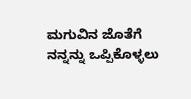ಮಗುವಿನ ಜೊತೆಗೆ ನನ್ನನ್ನು ಒಪ್ಪಿಕೊಳ್ಳಲು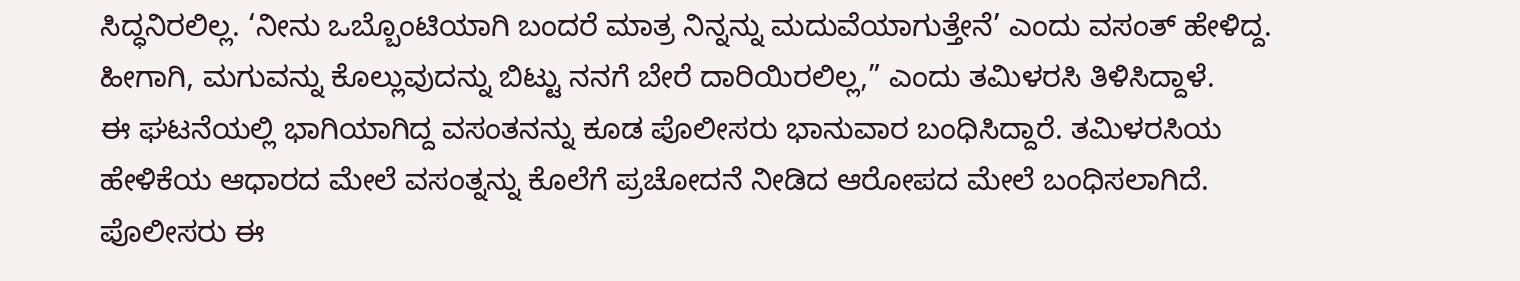ಸಿದ್ಧನಿರಲಿಲ್ಲ. ‘ನೀನು ಒಬ್ಬೊಂಟಿಯಾಗಿ ಬಂದರೆ ಮಾತ್ರ ನಿನ್ನನ್ನು ಮದುವೆಯಾಗುತ್ತೇನೆ’ ಎಂದು ವಸಂತ್ ಹೇಳಿದ್ದ. ಹೀಗಾಗಿ, ಮಗುವನ್ನು ಕೊಲ್ಲುವುದನ್ನು ಬಿಟ್ಟು ನನಗೆ ಬೇರೆ ದಾರಿಯಿರಲಿಲ್ಲ,” ಎಂದು ತಮಿಳರಸಿ ತಿಳಿಸಿದ್ದಾಳೆ.
ಈ ಘಟನೆಯಲ್ಲಿ ಭಾಗಿಯಾಗಿದ್ದ ವಸಂತನನ್ನು ಕೂಡ ಪೊಲೀಸರು ಭಾನುವಾರ ಬಂಧಿಸಿದ್ದಾರೆ. ತಮಿಳರಸಿಯ ಹೇಳಿಕೆಯ ಆಧಾರದ ಮೇಲೆ ವಸಂತ್ನನ್ನು ಕೊಲೆಗೆ ಪ್ರಚೋದನೆ ನೀಡಿದ ಆರೋಪದ ಮೇಲೆ ಬಂಧಿಸಲಾಗಿದೆ. ಪೊಲೀಸರು ಈ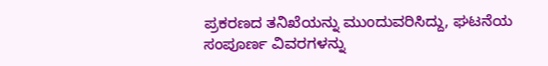ಪ್ರಕರಣದ ತನಿಖೆಯನ್ನು ಮುಂದುವರಿಸಿದ್ದು, ಘಟನೆಯ ಸಂಪೂರ್ಣ ವಿವರಗಳನ್ನು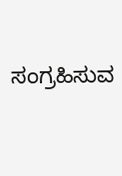ಸಂಗ್ರಹಿಸುವ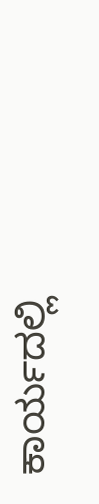ಕಾರ್ಯದಲ್ಲಿ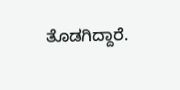ತೊಡಗಿದ್ದಾರೆ.